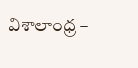విశాలాంధ్ర –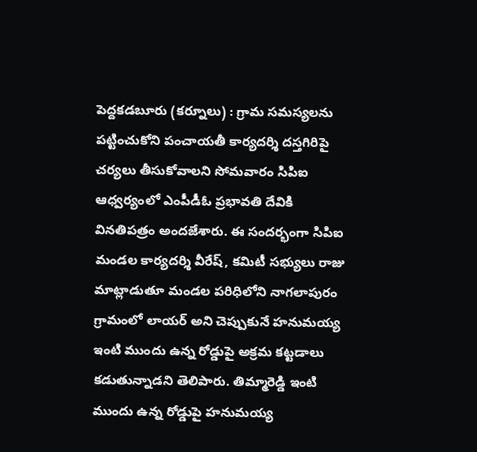పెద్దకడబూరు (కర్నూలు) : గ్రామ సమస్యలను పట్టించుకోని పంచాయతీ కార్యదర్శి దస్తగిరిపై చర్యలు తీసుకోవాలని సోమవారం సిపిఐ ఆధ్వర్యంలో ఎంపీడీఓ ప్రభావతి దేవికి వినతిపత్రం అందజేశారు. ఈ సందర్భంగా సిపిఐ మండల కార్యదర్శి వీరేష్, కమిటీ సభ్యులు రాజు మాట్లాడుతూ మండల పరిధిలోని నాగలాపురం గ్రామంలో లాయర్ అని చెప్పుకునే హనుమయ్య ఇంటి ముందు ఉన్న రోడ్డుపై అక్రమ కట్టడాలు కడుతున్నాడని తెలిపారు. తిమ్మారెడ్డి ఇంటి ముందు ఉన్న రోడ్డుపై హనుమయ్య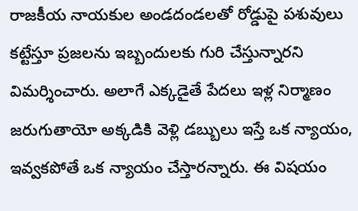రాజకీయ నాయకుల అండదండలతో రోడ్డుపై పశువులు కట్టేస్తూ ప్రజలను ఇబ్బందులకు గురి చేస్తున్నారని విమర్శించారు. అలాగే ఎక్కడైతే పేదలు ఇళ్ల నిర్మాణం జరుగుతాయో అక్కడికి వెళ్లి డబ్బులు ఇస్తే ఒక న్యాయం, ఇవ్వకపోతే ఒక న్యాయం చేస్తారన్నారు. ఈ విషయం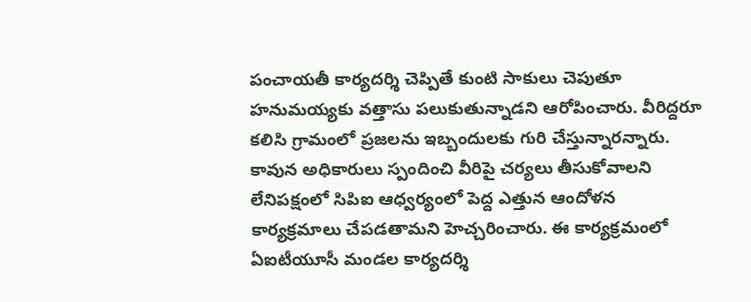పంచాయతీ కార్యదర్శి చెప్పితే కుంటి సాకులు చెపుతూ హనుమయ్యకు వత్తాసు పలుకుతున్నాడని ఆరోపించారు. వీరిద్దరూ కలిసి గ్రామంలో ప్రజలను ఇబ్బందులకు గురి చేస్తున్నారన్నారు. కావున అధికారులు స్పందించి వీరిపై చర్యలు తీసుకోవాలని లేనిపక్షంలో సిపిఐ ఆధ్వర్యంలో పెద్ద ఎత్తున ఆందోళన కార్యక్రమాలు చేపడతామని హెచ్చరించారు. ఈ కార్యక్రమంలో ఏఐటీయూసీ మండల కార్యదర్శి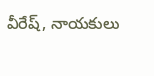వీరేష్, నాయకులు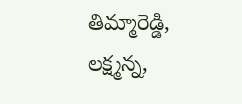తిమ్మారెడ్డి, లక్ష్మన్న,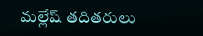మల్లేష్ తదితరులు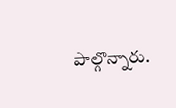పాల్గొన్నారు.